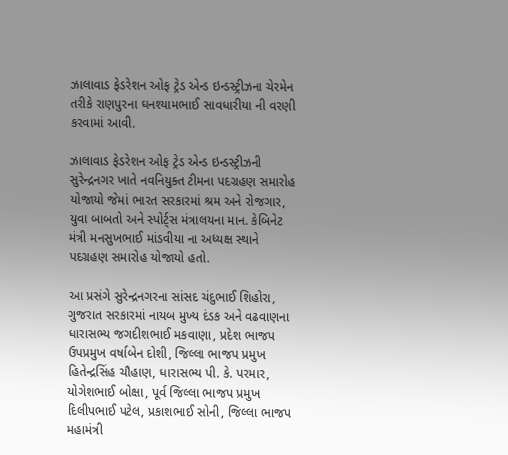ઝાલાવાડ ફેડરેશન ઓફ ટ્રેડ એન્ડ ઇન્ડસ્ટ્રીઝના ચેરમેન તરીકે રાણપુરના ઘનશ્યામભાઈ સાવધારીયા ની વરણી કરવામાં આવી.

ઝાલાવાડ ફેડરેશન ઓફ ટ્રેડ એન્ડ ઇન્ડસ્ટ્રીઝની સુરેન્દ્રનગર ખાતે નવનિયુક્ત ટીમના પદગ્રહણ સમારોહ યોજાયો જેમાં ભારત સરકારમાં શ્રમ અને રોજગાર, યુવા બાબતો અને સ્પોર્ટ્સ મંત્રાલયના માન. કેબિનેટ મંત્રી મનસુખભાઈ માંડવીયા ના અધ્યક્ષ સ્થાને પદગ્રહણ સમારોહ યોજાયો હતો.

આ પ્રસંગે સુરેન્દ્રનગરના સાંસદ ચંદુભાઈ શિહોરા, ગુજરાત સરકારમાં નાયબ મુખ્ય દંડક અને વઢવાણના ધારાસભ્ય જગદીશભાઈ મકવાણા, પ્રદેશ ભાજપ ઉપપ્રમુખ વર્ષાબેન દોશી, જિલ્લા ભાજપ પ્રમુખ હિતેન્દ્રસિંહ ચૌહાણ, ધારાસભ્ય પી. કે. પરમાર, યોગેશભાઈ બોક્ષા, પૂર્વ જિલ્લા ભાજપ પ્રમુખ દિલીપભાઈ પટેલ, પ્રકાશભાઈ સોની, જિલ્લા ભાજપ મહામંત્રી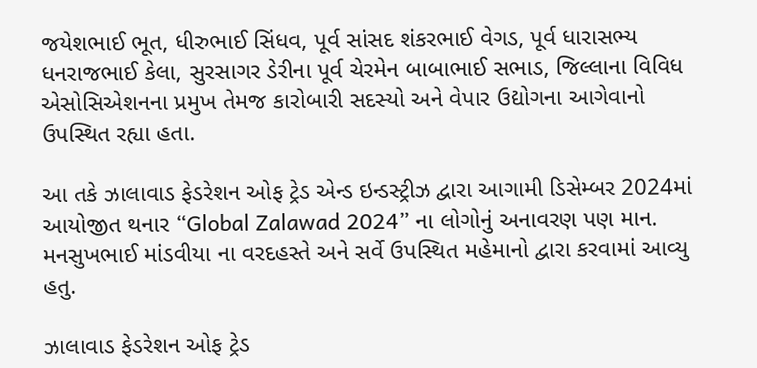જયેશભાઈ ભૂત, ધીરુભાઈ સિંધવ, પૂર્વ સાંસદ શંકરભાઈ વેગડ, પૂર્વ ધારાસભ્ય ધનરાજભાઈ કેલા, સુરસાગર ડેરીના પૂર્વ ચેરમેન બાબાભાઈ સભાડ, જિલ્લાના વિવિધ એસોસિએશનના પ્રમુખ તેમજ કારોબારી સદસ્યો અને વેપાર ઉદ્યોગના આગેવાનો ઉપસ્થિત રહ્યા હતા.

આ તકે ઝાલાવાડ ફેડરેશન ઓફ ટ્રેડ એન્ડ ઇન્ડસ્ટ્રીઝ દ્વારા આગામી ડિસેમ્બર 2024માં આયોજીત થનાર “Global Zalawad 2024” ના લોગોનું અનાવરણ પણ માન. મનસુખભાઈ માંડવીયા ના વરદહસ્તે અને સર્વે ઉપસ્થિત મહેમાનો દ્વારા કરવામાં આવ્યુ હતુ.

ઝાલાવાડ ફેડરેશન ઓફ ટ્રેડ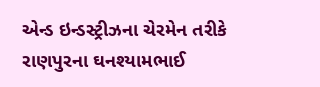એન્ડ ઇન્ડસ્ટ્રીઝના ચેરમેન તરીકે રાણપુરના ઘનશ્યામભાઈ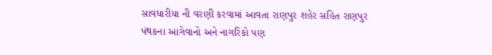સાવધારીયા ની વરણી કરવામાં આવતા રાણપુર શહેર સહિત રાણપુર પંથકના આગેવાનો અને નાગરિકો પણ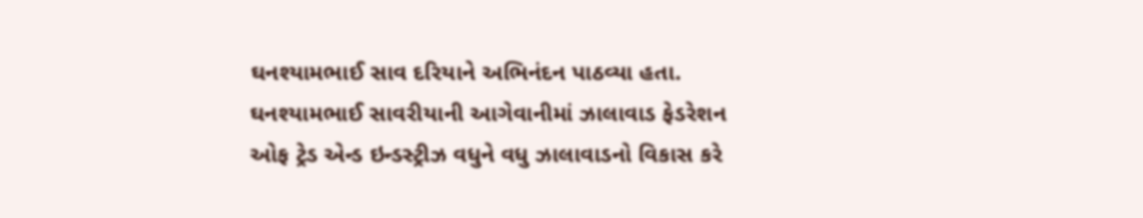ઘનશ્યામભાઈ સાવ દરિયાને અભિનંદન પાઠવ્યા હતા. ઘનશ્યામભાઈ સાવરીયાની આગેવાનીમાં ઝાલાવાડ ફેડરેશન ઓફ ટ્રેડ એન્ડ ઇન્ડસ્ટ્રીઝ વધુને વધુ ઝાલાવાડનો વિકાસ કરે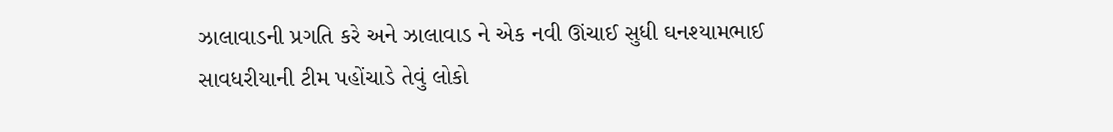ઝાલાવાડની પ્રગતિ કરે અને ઝાલાવાડ ને એક નવી ઊંચાઈ સુધી ઘનશ્યામભાઈ સાવધરીયાની ટીમ પહોંચાડે તેવું લોકો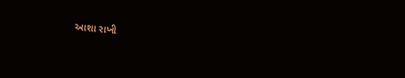આશા રાખી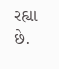રહ્યા છે.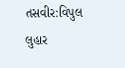તસવીર:વિપુલ લુહાર